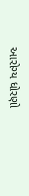આરોગ્ય ધોરણો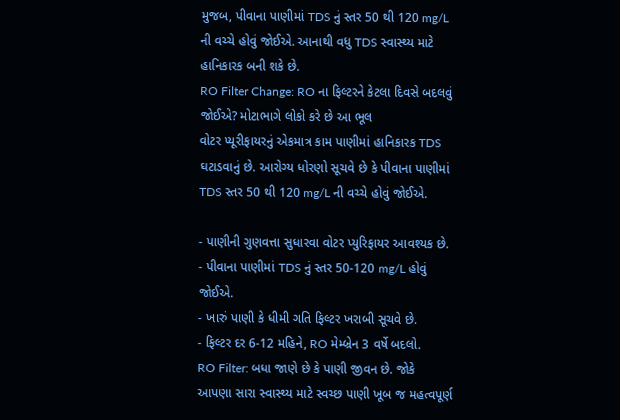મુજબ, પીવાના પાણીમાં TDS નું સ્તર 50 થી 120 mg/L ની વચ્ચે હોવું જોઈએ. આનાથી વધુ TDS સ્વાસ્થ્ય માટે હાનિકારક બની શકે છે.
RO Filter Change: RO ના ફિલ્ટરને કેટલા દિવસે બદલવું જોઈએ? મોટાભાગે લોકો કરે છે આ ભૂલ
વોટર પ્યૂરીફાયરનું એકમાત્ર કામ પાણીમાં હાનિકારક TDS ઘટાડવાનું છે. આરોગ્ય ધોરણો સૂચવે છે કે પીવાના પાણીમાં TDS સ્તર 50 થી 120 mg/L ની વચ્ચે હોવું જોઈએ.

- પાણીની ગુણવત્તા સુધારવા વોટર પ્યુરિફાયર આવશ્યક છે.
- પીવાના પાણીમાં TDS નું સ્તર 50-120 mg/L હોવું જોઈએ.
- ખારું પાણી કે ધીમી ગતિ ફિલ્ટર ખરાબી સૂચવે છે.
- ફિલ્ટર દર 6-12 મહિને, RO મેમ્બ્રેન 3 વર્ષે બદલો.
RO Filter: બધા જાણે છે કે પાણી જીવન છે. જોકે આપણા સારા સ્વાસ્થ્ય માટે સ્વચ્છ પાણી ખૂબ જ મહત્વપૂર્ણ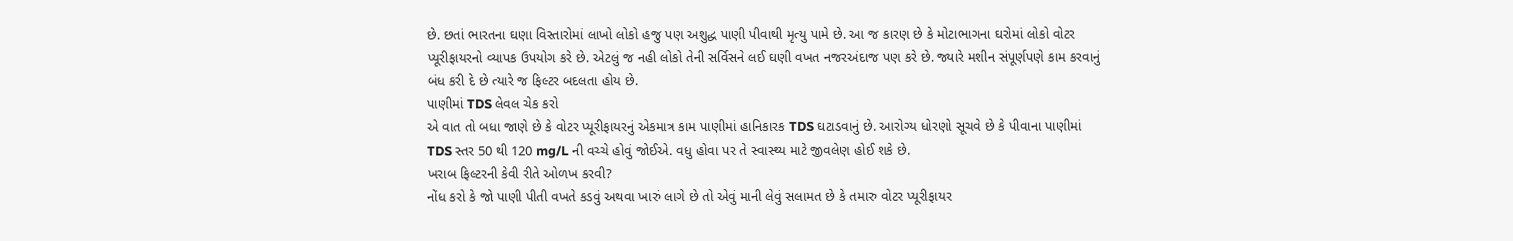છે. છતાં ભારતના ઘણા વિસ્તારોમાં લાખો લોકો હજુ પણ અશુદ્ધ પાણી પીવાથી મૃત્યુ પામે છે. આ જ કારણ છે કે મોટાભાગના ઘરોમાં લોકો વોટર પ્યૂરીફાયરનો વ્યાપક ઉપયોગ કરે છે. એટલું જ નહી લોકો તેની સર્વિસને લઈ ઘણી વખત નજરઅંદાજ પણ કરે છે. જ્યારે મશીન સંપૂર્ણપણે કામ કરવાનું બંધ કરી દે છે ત્યારે જ ફિલ્ટર બદલતા હોય છે.
પાણીમાં TDS લેવલ ચેક કરો
એ વાત તો બધા જાણે છે કે વોટર પ્યૂરીફાયરનું એકમાત્ર કામ પાણીમાં હાનિકારક TDS ઘટાડવાનું છે. આરોગ્ય ધોરણો સૂચવે છે કે પીવાના પાણીમાં TDS સ્તર 50 થી 120 mg/L ની વચ્ચે હોવું જોઈએ. વધુ હોવા પર તે સ્વાસ્થ્ય માટે જીવલેણ હોઈ શકે છે.
ખરાબ ફિલ્ટરની કેવી રીતે ઓળખ કરવી?
નોંધ કરો કે જો પાણી પીતી વખતે કડવું અથવા ખારું લાગે છે તો એવું માની લેવું સલામત છે કે તમારુ વોટર પ્યૂરીફાયર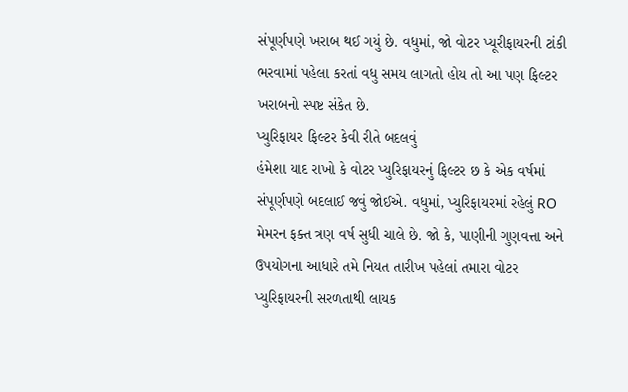સંપૂર્ણપણે ખરાબ થઈ ગયું છે. વધુમાં, જો વોટર પ્યૂરીફાયરની ટાંકી ભરવામાં પહેલા કરતાં વધુ સમય લાગતો હોય તો આ પણ ફિલ્ટર ખરાબનો સ્પષ્ટ સંકેત છે.
પ્યુરિફાયર ફિલ્ટર કેવી રીતે બદલવું
હંમેશા યાદ રાખો કે વોટર પ્યુરિફાયરનું ફિલ્ટર છ કે એક વર્ષમાં સંપૂર્ણપણે બદલાઈ જવું જોઈએ. વધુમાં, પ્યુરિફાયરમાં રહેલું RO મેમરન ફક્ત ત્રણ વર્ષ સુધી ચાલે છે. જો કે, પાણીની ગુણવત્તા અને ઉપયોગના આધારે તમે નિયત તારીખ પહેલાં તમારા વોટર પ્યુરિફાયરની સરળતાથી લાયક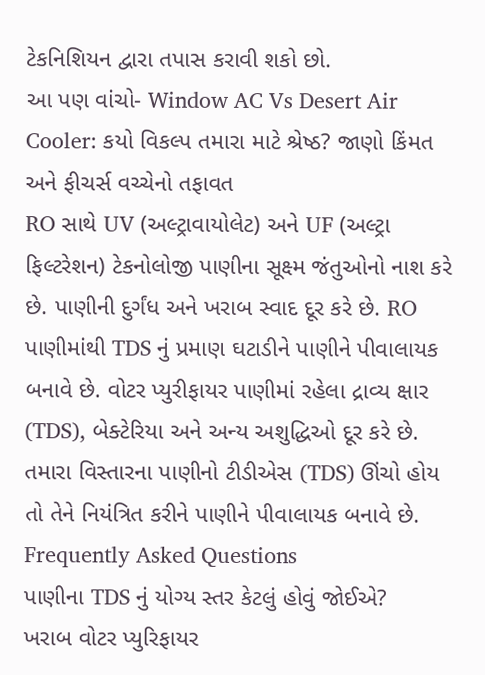ટેકનિશિયન દ્વારા તપાસ કરાવી શકો છો.
આ પણ વાંચો- Window AC Vs Desert Air Cooler: કયો વિકલ્પ તમારા માટે શ્રેષ્ઠ? જાણો કિંમત અને ફીચર્સ વચ્ચેનો તફાવત
RO સાથે UV (અલ્ટ્રાવાયોલેટ) અને UF (અલ્ટ્રા ફિલ્ટરેશન) ટેકનોલોજી પાણીના સૂક્ષ્મ જંતુઓનો નાશ કરે છે. પાણીની દુર્ગંધ અને ખરાબ સ્વાદ દૂર કરે છે. RO પાણીમાંથી TDS નું પ્રમાણ ઘટાડીને પાણીને પીવાલાયક બનાવે છે. વોટર પ્યુરીફાયર પાણીમાં રહેલા દ્રાવ્ય ક્ષાર (TDS), બેક્ટેરિયા અને અન્ય અશુદ્ધિઓ દૂર કરે છે. તમારા વિસ્તારના પાણીનો ટીડીએસ (TDS) ઊંચો હોય તો તેને નિયંત્રિત કરીને પાણીને પીવાલાયક બનાવે છે.
Frequently Asked Questions
પાણીના TDS નું યોગ્ય સ્તર કેટલું હોવું જોઈએ?
ખરાબ વોટર પ્યુરિફાયર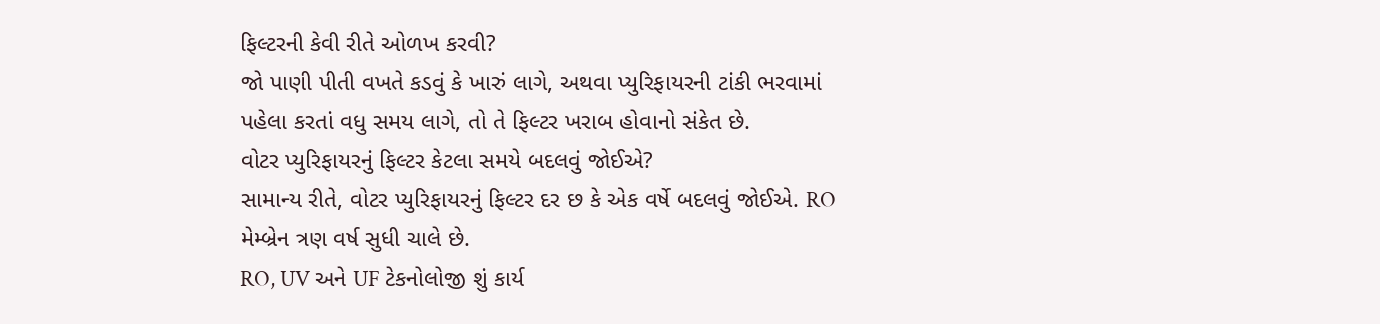ફિલ્ટરની કેવી રીતે ઓળખ કરવી?
જો પાણી પીતી વખતે કડવું કે ખારું લાગે, અથવા પ્યુરિફાયરની ટાંકી ભરવામાં પહેલા કરતાં વધુ સમય લાગે, તો તે ફિલ્ટર ખરાબ હોવાનો સંકેત છે.
વોટર પ્યુરિફાયરનું ફિલ્ટર કેટલા સમયે બદલવું જોઈએ?
સામાન્ય રીતે, વોટર પ્યુરિફાયરનું ફિલ્ટર દર છ કે એક વર્ષે બદલવું જોઈએ. RO મેમ્બ્રેન ત્રણ વર્ષ સુધી ચાલે છે.
RO, UV અને UF ટેકનોલોજી શું કાર્ય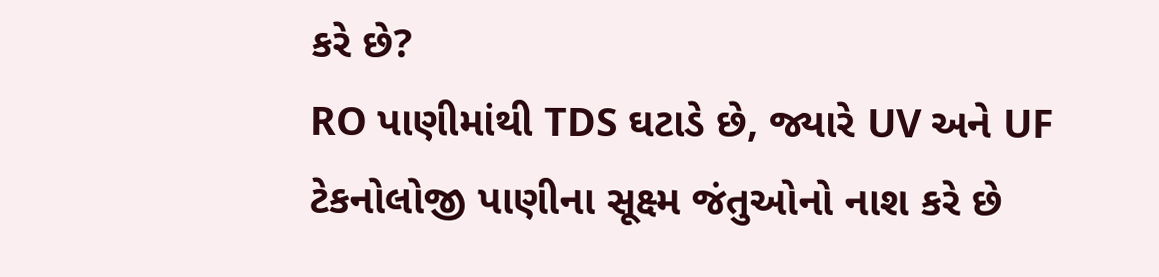કરે છે?
RO પાણીમાંથી TDS ઘટાડે છે, જ્યારે UV અને UF ટેકનોલોજી પાણીના સૂક્ષ્મ જંતુઓનો નાશ કરે છે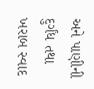અને પાણીની દુર્ગંધ તથા ખરાબ સ્વાદ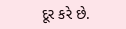દૂર કરે છે.